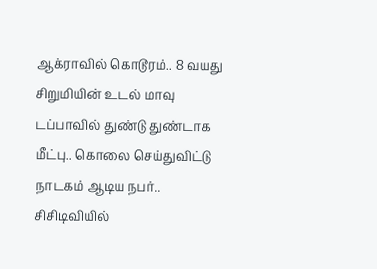ஆக்ராவில் கொடூரம்.. 8 வயது சிறுமியின் உடல் மாவு டப்பாவில் துண்டு துண்டாக மீட்பு.. கொலை செய்துவிட்டு நாடகம் ஆடிய நபர்.. சிசிடிவியில்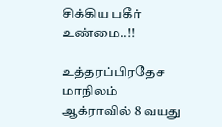சிக்கிய பகீர் உண்மை..!!

உத்தரப்பிரதேச மாநிலம் ஆக்ராவில் 8 வயது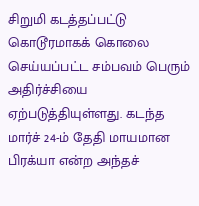சிறுமி கடத்தப்பட்டு கொடூரமாகக் கொலை செய்யப்பட்ட சம்பவம் பெரும் அதிர்ச்சியை ஏற்படுத்தியுள்ளது. கடந்த மார்ச் 24-ம் தேதி மாயமான பிரக்யா என்ற அந்தச்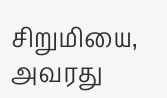சிறுமியை, அவரது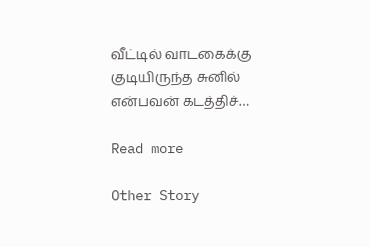வீட்டில் வாடகைக்கு குடியிருந்த சுனில் என்பவன் கடத்திச்…

Read more

Other Story